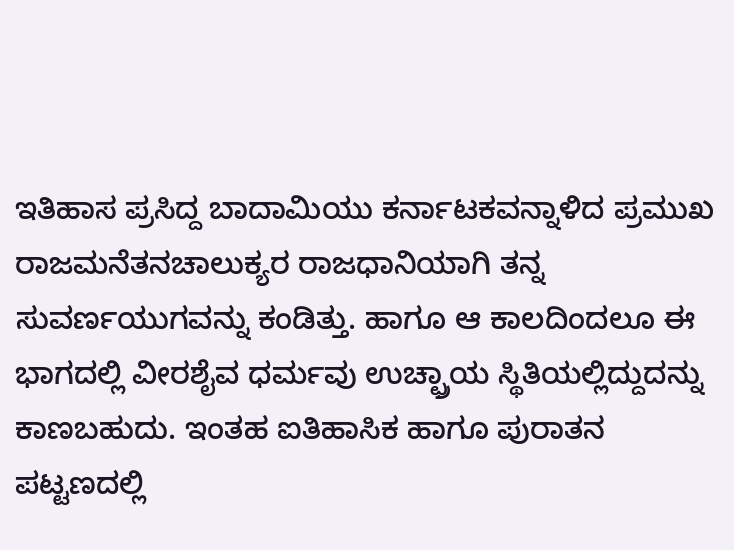ಇತಿಹಾಸ ಪ್ರಸಿದ್ದ ಬಾದಾಮಿಯು ಕರ್ನಾಟಕವನ್ನಾಳಿದ ಪ್ರಮುಖ ರಾಜಮನೆತನಚಾಲುಕ್ಯರ ರಾಜಧಾನಿಯಾಗಿ ತನ್ನ ಸುವರ್ಣಯುಗವನ್ನು ಕಂಡಿತ್ತು. ಹಾಗೂ ಆ ಕಾಲದಿಂದಲೂ ಈ ಭಾಗದಲ್ಲಿ ವೀರಶೈವ ಧರ್ಮವು ಉಚ್ಛ್ರಾಯ ಸ್ಥಿತಿಯಲ್ಲಿದ್ದುದನ್ನು ಕಾಣಬಹುದು. ಇಂತಹ ಐತಿಹಾಸಿಕ ಹಾಗೂ ಪುರಾತನ ಪಟ್ಟಣದಲ್ಲಿ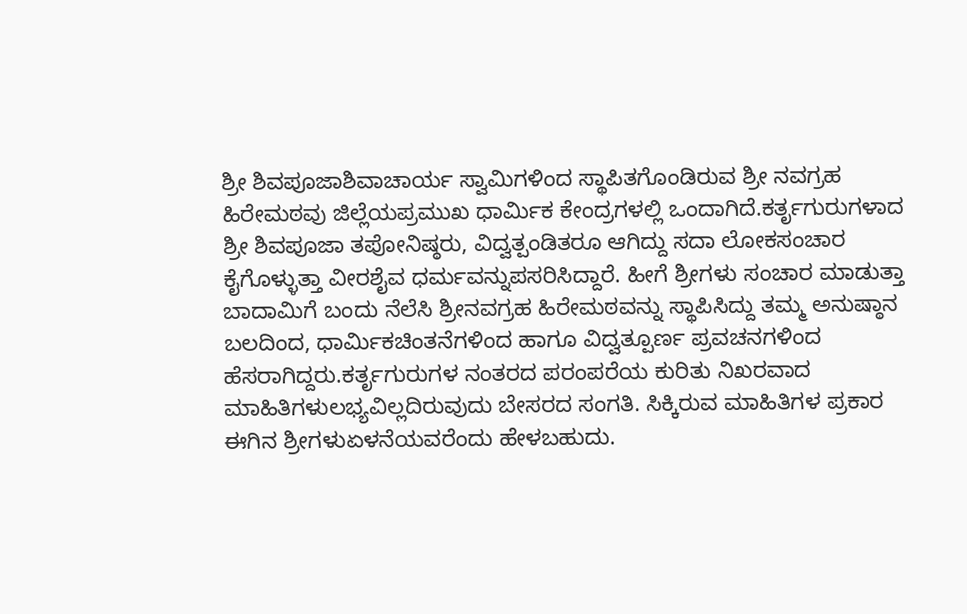ಶ್ರೀ ಶಿವಪೂಜಾಶಿವಾಚಾರ್ಯ ಸ್ವಾಮಿಗಳಿಂದ ಸ್ಥಾಪಿತಗೊಂಡಿರುವ ಶ್ರೀ ನವಗ್ರಹ ಹಿರೇಮಠವು ಜಿಲ್ಲೆಯಪ್ರಮುಖ ಧಾರ್ಮಿಕ ಕೇಂದ್ರಗಳಲ್ಲಿ ಒಂದಾಗಿದೆ.ಕರ್ತೃಗುರುಗಳಾದ ಶ್ರೀ ಶಿವಪೂಜಾ ತಪೋನಿಷ್ಠರು, ವಿದ್ವತ್ಪಂಡಿತರೂ ಆಗಿದ್ದು ಸದಾ ಲೋಕಸಂಚಾರ ಕೈಗೊಳ್ಳುತ್ತಾ ವೀರಶೈವ ಧರ್ಮವನ್ನುಪಸರಿಸಿದ್ದಾರೆ. ಹೀಗೆ ಶ್ರೀಗಳು ಸಂಚಾರ ಮಾಡುತ್ತಾ ಬಾದಾಮಿಗೆ ಬಂದು ನೆಲೆಸಿ ಶ್ರೀನವಗ್ರಹ ಹಿರೇಮಠವನ್ನು ಸ್ಥಾಪಿಸಿದ್ದು ತಮ್ಮ ಅನುಷ್ಠಾನ ಬಲದಿಂದ, ಧಾರ್ಮಿಕಚಿಂತನೆಗಳಿಂದ ಹಾಗೂ ವಿದ್ವತ್ಪೂರ್ಣ ಪ್ರವಚನಗಳಿಂದ ಹೆಸರಾಗಿದ್ದರು.ಕರ್ತೃಗುರುಗಳ ನಂತರದ ಪರಂಪರೆಯ ಕುರಿತು ನಿಖರವಾದ ಮಾಹಿತಿಗಳುಲಭ್ಯವಿಲ್ಲದಿರುವುದು ಬೇಸರದ ಸಂಗತಿ. ಸಿಕ್ಕಿರುವ ಮಾಹಿತಿಗಳ ಪ್ರಕಾರ ಈಗಿನ ಶ್ರೀಗಳುಏಳನೆಯವರೆಂದು ಹೇಳಬಹುದು.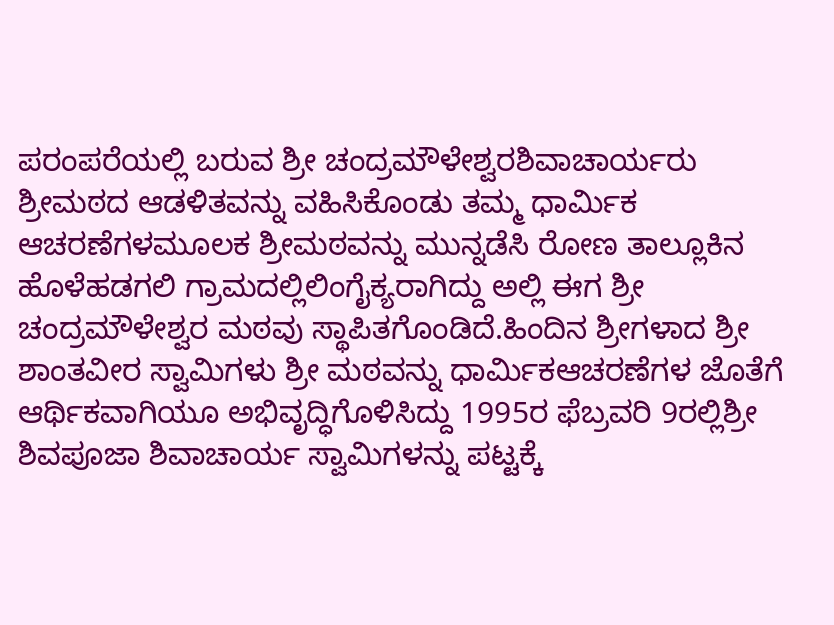ಪರಂಪರೆಯಲ್ಲಿ ಬರುವ ಶ್ರೀ ಚಂದ್ರಮೌಳೇಶ್ವರಶಿವಾಚಾರ್ಯರು ಶ್ರೀಮಠದ ಆಡಳಿತವನ್ನು ವಹಿಸಿಕೊಂಡು ತಮ್ಮ ಧಾರ್ಮಿಕ ಆಚರಣೆಗಳಮೂಲಕ ಶ್ರೀಮಠವನ್ನು ಮುನ್ನಡೆಸಿ ರೋಣ ತಾಲ್ಲೂಕಿನ ಹೊಳೆಹಡಗಲಿ ಗ್ರಾಮದಲ್ಲಿಲಿಂಗೈಕ್ಯರಾಗಿದ್ದು ಅಲ್ಲಿ ಈಗ ಶ್ರೀ ಚಂದ್ರಮೌಳೇಶ್ವರ ಮಠವು ಸ್ಥಾಪಿತಗೊಂಡಿದೆ.ಹಿಂದಿನ ಶ್ರೀಗಳಾದ ಶ್ರೀ ಶಾಂತವೀರ ಸ್ವಾಮಿಗಳು ಶ್ರೀ ಮಠವನ್ನು ಧಾರ್ಮಿಕಆಚರಣೆಗಳ ಜೊತೆಗೆ ಆರ್ಥಿಕವಾಗಿಯೂ ಅಭಿವೃದ್ಧಿಗೊಳಿಸಿದ್ದು 1995ರ ಫೆಬ್ರವರಿ 9ರಲ್ಲಿಶ್ರೀ ಶಿವಪೂಜಾ ಶಿವಾಚಾರ್ಯ ಸ್ವಾಮಿಗಳನ್ನು ಪಟ್ಟಕ್ಕೆ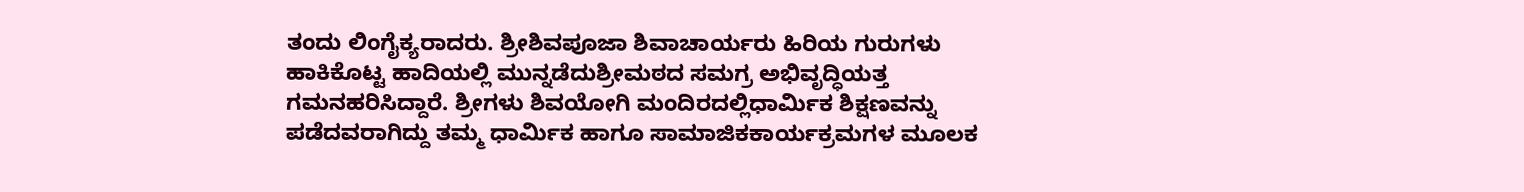ತಂದು ಲಿಂಗೈಕ್ಯರಾದರು. ಶ್ರೀಶಿವಪೂಜಾ ಶಿವಾಚಾರ್ಯರು ಹಿರಿಯ ಗುರುಗಳು ಹಾಕಿಕೊಟ್ಟ ಹಾದಿಯಲ್ಲಿ ಮುನ್ನಡೆದುಶ್ರೀಮಠದ ಸಮಗ್ರ ಅಭಿವೃದ್ಧಿಯತ್ತ ಗಮನಹರಿಸಿದ್ದಾರೆ. ಶ್ರೀಗಳು ಶಿವಯೋಗಿ ಮಂದಿರದಲ್ಲಿಧಾರ್ಮಿಕ ಶಿಕ್ಷಣವನ್ನು ಪಡೆದವರಾಗಿದ್ದು ತಮ್ಮ ಧಾರ್ಮಿಕ ಹಾಗೂ ಸಾಮಾಜಿಕಕಾರ್ಯಕ್ರಮಗಳ ಮೂಲಕ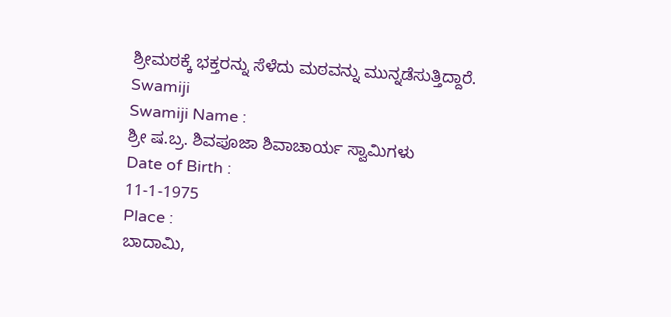ಶ್ರೀಮಠಕ್ಕೆ ಭಕ್ತರನ್ನು ಸೆಳೆದು ಮಠವನ್ನು ಮುನ್ನಡೆಸುತ್ತಿದ್ದಾರೆ.
Swamiji
Swamiji Name :
ಶ್ರೀ ಷ.ಬ್ರ. ಶಿವಪೂಜಾ ಶಿವಾಚಾರ್ಯ ಸ್ವಾಮಿಗಳು
Date of Birth :
11-1-1975
Place :
ಬಾದಾಮಿ,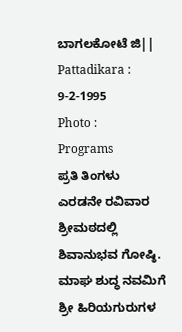ಬಾಗಲಕೋಟೆ ಜಿ||
Pattadikara :
9-2-1995
Photo :
Programs
ಪ್ರತಿ ತಿಂಗಳು ಎರಡನೇ ರವಿವಾರ ಶ್ರೀಮಠದಲ್ಲಿ ಶಿವಾನುಭವ ಗೋಷ್ಠಿ.
ಮಾಘ ಶುದ್ಧ ನವಮಿಗೆ ಶ್ರೀ ಹಿರಿಯಗುರುಗಳ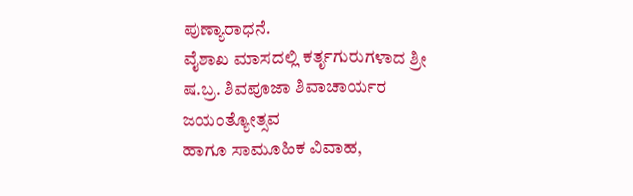ಪುಣ್ಯಾರಾಧನೆ.
ವೈಶಾಖ ಮಾಸದಲ್ಲಿ ಕರ್ತೃಗುರುಗಳಾದ ಶ್ರೀ ಷ.ಬ್ರ. ಶಿವಪೂಜಾ ಶಿವಾಚಾರ್ಯರ ಜಯಂತ್ಯೋತ್ಸವ
ಹಾಗೂ ಸಾಮೂಹಿಕ ವಿವಾಹ,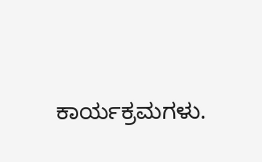ಕಾರ್ಯಕ್ರಮಗಳು.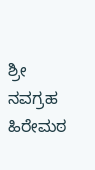ಶ್ರೀ ನವಗ್ರಹ ಹಿರೇಮಠ